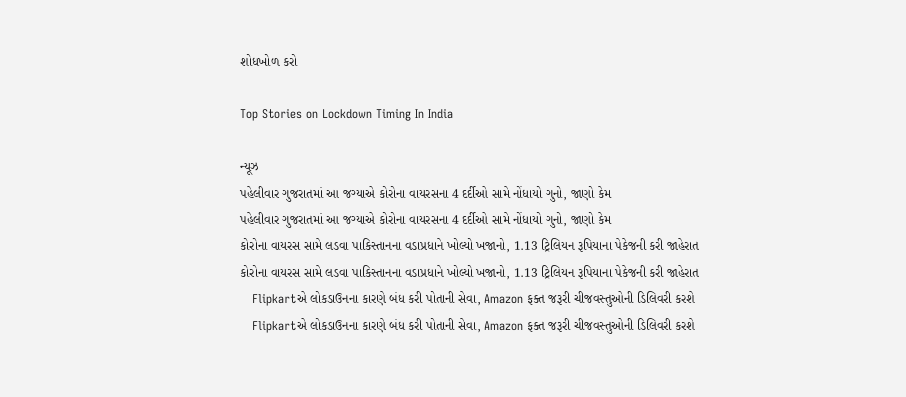શોધખોળ કરો

Top Stories on Lockdown Timing In India

ન્યૂઝ
પહેલીવાર ગુજરાતમાં આ જગ્યાએ કોરોના વાયરસના 4 દર્દીઓ સામે નોંધાયો ગુનો, જાણો કેમ
પહેલીવાર ગુજરાતમાં આ જગ્યાએ કોરોના વાયરસના 4 દર્દીઓ સામે નોંધાયો ગુનો, જાણો કેમ
કોરોના વાયરસ સામે લડવા પાકિસ્તાનના વડાપ્રધાને ખોલ્યો ખજાનો, 1.13 ટ્રિલિયન રૂપિયાના પેકેજની કરી જાહેરાત
કોરોના વાયરસ સામે લડવા પાકિસ્તાનના વડાપ્રધાને ખોલ્યો ખજાનો, 1.13 ટ્રિલિયન રૂપિયાના પેકેજની કરી જાહેરાત
   Flipkartએ લોકડાઉનના કારણે બંધ કરી પોતાની સેવા, Amazon ફક્ત જરૂરી ચીજવસ્તુઓની ડિલિવરી કરશે
   Flipkartએ લોકડાઉનના કારણે બંધ કરી પોતાની સેવા, Amazon ફક્ત જરૂરી ચીજવસ્તુઓની ડિલિવરી કરશે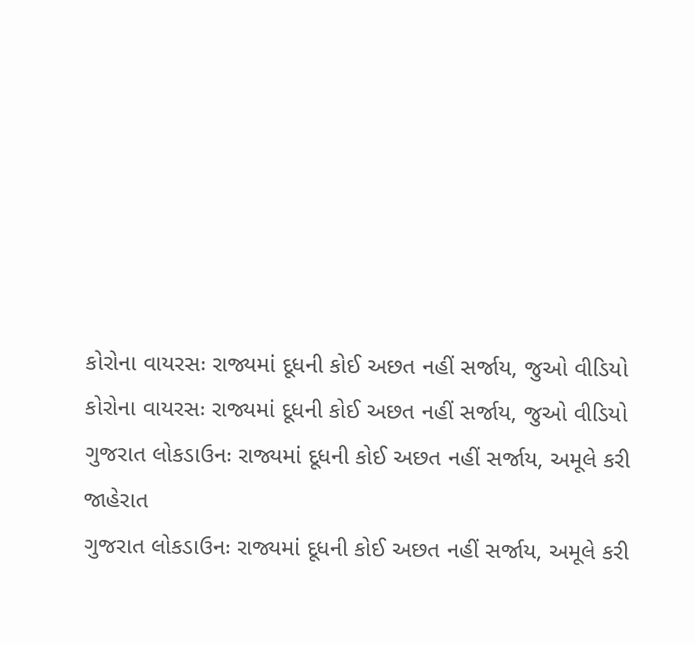કોરોના વાયરસઃ રાજ્યમાં દૂધની કોઈ અછત નહીં સર્જાય, જુઓ વીડિયો
કોરોના વાયરસઃ રાજ્યમાં દૂધની કોઈ અછત નહીં સર્જાય, જુઓ વીડિયો
ગુજરાત લોકડાઉનઃ રાજ્યમાં દૂધની કોઈ અછત નહીં સર્જાય, અમૂલે કરી જાહેરાત
ગુજરાત લોકડાઉનઃ રાજ્યમાં દૂધની કોઈ અછત નહીં સર્જાય, અમૂલે કરી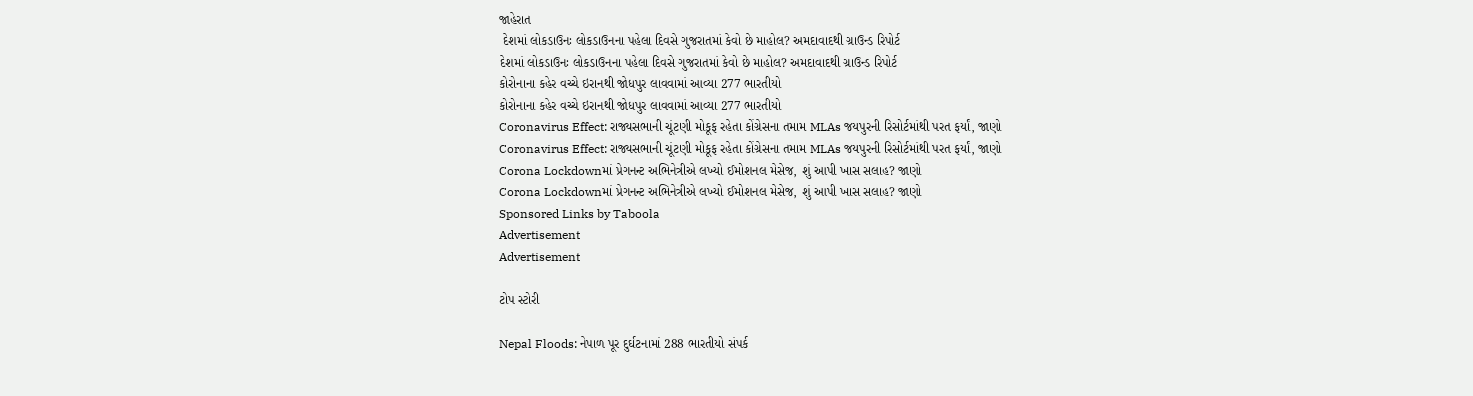જાહેરાત
 દેશમાં લોકડાઉનઃ લોકડાઉનના પહેલા દિવસે ગુજરાતમાં કેવો છે માહોલ? અમદાવાદથી ગ્રાઉન્ડ રિપોર્ટ
દેશમાં લોકડાઉનઃ લોકડાઉનના પહેલા દિવસે ગુજરાતમાં કેવો છે માહોલ? અમદાવાદથી ગ્રાઉન્ડ રિપોર્ટ
કોરોનાના કહેર વચ્ચે ઇરાનથી જોધપુર લાવવામાં આવ્યા 277 ભારતીયો
કોરોનાના કહેર વચ્ચે ઇરાનથી જોધપુર લાવવામાં આવ્યા 277 ભારતીયો
Coronavirus Effect: રાજ્યસભાની ચૂંટણી મોકૂફ રહેતા કોંગ્રેસના તમામ MLAs જયપુરની રિસોર્ટમાંથી પરત ફર્યાં, જાણો
Coronavirus Effect: રાજ્યસભાની ચૂંટણી મોકૂફ રહેતા કોંગ્રેસના તમામ MLAs જયપુરની રિસોર્ટમાંથી પરત ફર્યાં, જાણો
Corona Lockdownમાં પ્રેગનન્ટ અભિનેત્રીએ લખ્યો ઈમોશનલ મેસેજ, શું આપી ખાસ સલાહ? જાણો
Corona Lockdownમાં પ્રેગનન્ટ અભિનેત્રીએ લખ્યો ઈમોશનલ મેસેજ, શું આપી ખાસ સલાહ? જાણો
Sponsored Links by Taboola
Advertisement
Advertisement

ટોપ સ્ટોરી

Nepal Floods: નેપાળ પૂર દુર્ઘટનામાં 288 ભારતીયો સંપર્ક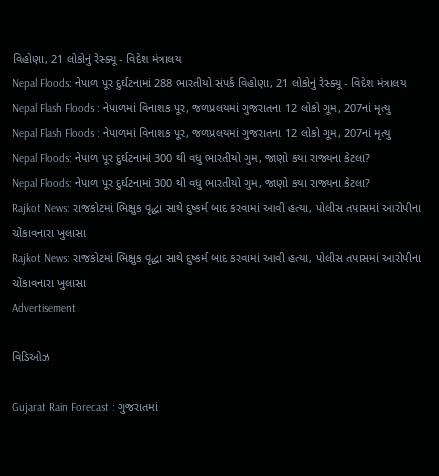વિહોણા, 21 લોકોનું રેસ્ક્યૂ - વિદેશ મંત્રાલય
Nepal Floods: નેપાળ પૂર દુર્ઘટનામાં 288 ભારતીયો સંપર્ક વિહોણા, 21 લોકોનું રેસ્ક્યૂ - વિદેશ મંત્રાલય
Nepal Flash Floods : નેપાળમાં વિનાશક પૂર, જળપ્રલયમાં ગુજરાતના 12 લોકો ગૂમ, 207નાં મૃત્યુ
Nepal Flash Floods : નેપાળમાં વિનાશક પૂર, જળપ્રલયમાં ગુજરાતના 12 લોકો ગૂમ, 207નાં મૃત્યુ
Nepal Floods: નેપાળ પૂર દુર્ઘટનામાં 300 થી વધુ ભારતીયો ગુમ, જાણો કયા રાજ્યના કેટલા?
Nepal Floods: નેપાળ પૂર દુર્ઘટનામાં 300 થી વધુ ભારતીયો ગુમ, જાણો કયા રાજ્યના કેટલા?
Rajkot News: રાજકોટમાં ભિક્ષુક વૃદ્ધા સાથે દુષ્કર્મ બાદ કરવામાં આવી હત્યા, પોલીસ તપાસમાં આરોપીના ચોંકાવનારા ખુલાસા
Rajkot News: રાજકોટમાં ભિક્ષુક વૃદ્ધા સાથે દુષ્કર્મ બાદ કરવામાં આવી હત્યા, પોલીસ તપાસમાં આરોપીના ચોંકાવનારા ખુલાસા
Advertisement

વિડિઓઝ

Gujarat Rain Forecast : ગુજરાતમાં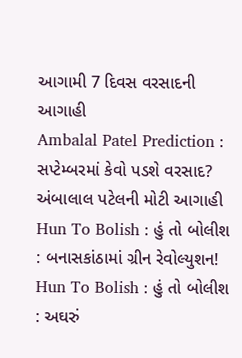આગામી 7 દિવસ વરસાદની આગાહી
Ambalal Patel Prediction : સપ્ટેમ્બરમાં કેવો પડશે વરસાદ? અંબાલાલ પટેલની મોટી આગાહી
Hun To Bolish : હું તો બોલીશ : બનાસકાંઠામાં ગ્રીન રેવોલ્યુશન!
Hun To Bolish : હું તો બોલીશ : અઘરું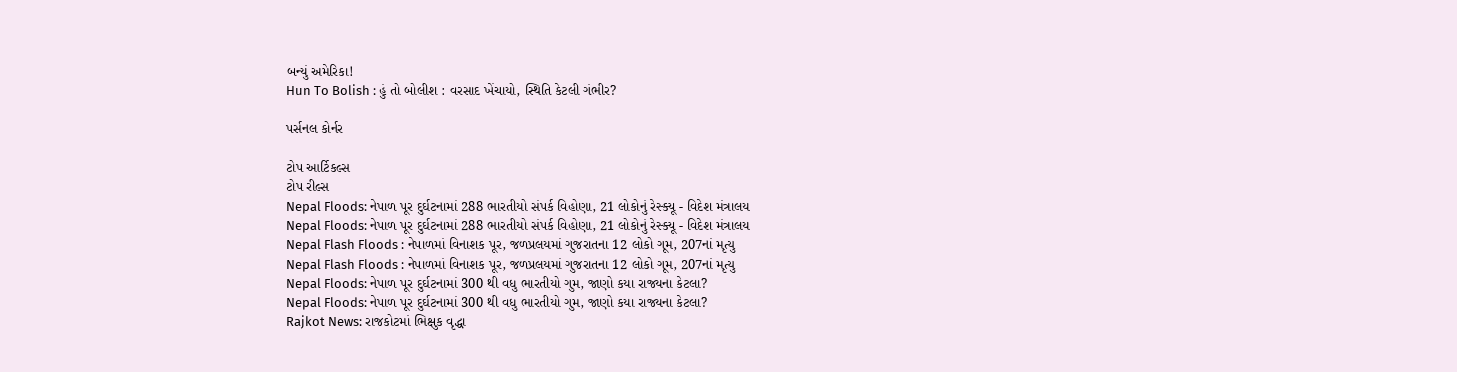બન્યું અમેરિકા!
Hun To Bolish : હું તો બોલીશ : વરસાદ ખેંચાયો, સ્થિતિ કેટલી ગંભીર?

પર્સનલ કોર્નર

ટોપ આર્ટિકલ્સ
ટોપ રીલ્સ
Nepal Floods: નેપાળ પૂર દુર્ઘટનામાં 288 ભારતીયો સંપર્ક વિહોણા, 21 લોકોનું રેસ્ક્યૂ - વિદેશ મંત્રાલય
Nepal Floods: નેપાળ પૂર દુર્ઘટનામાં 288 ભારતીયો સંપર્ક વિહોણા, 21 લોકોનું રેસ્ક્યૂ - વિદેશ મંત્રાલય
Nepal Flash Floods : નેપાળમાં વિનાશક પૂર, જળપ્રલયમાં ગુજરાતના 12 લોકો ગૂમ, 207નાં મૃત્યુ
Nepal Flash Floods : નેપાળમાં વિનાશક પૂર, જળપ્રલયમાં ગુજરાતના 12 લોકો ગૂમ, 207નાં મૃત્યુ
Nepal Floods: નેપાળ પૂર દુર્ઘટનામાં 300 થી વધુ ભારતીયો ગુમ, જાણો કયા રાજ્યના કેટલા?
Nepal Floods: નેપાળ પૂર દુર્ઘટનામાં 300 થી વધુ ભારતીયો ગુમ, જાણો કયા રાજ્યના કેટલા?
Rajkot News: રાજકોટમાં ભિક્ષુક વૃદ્ધા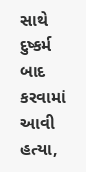સાથે દુષ્કર્મ બાદ કરવામાં આવી હત્યા,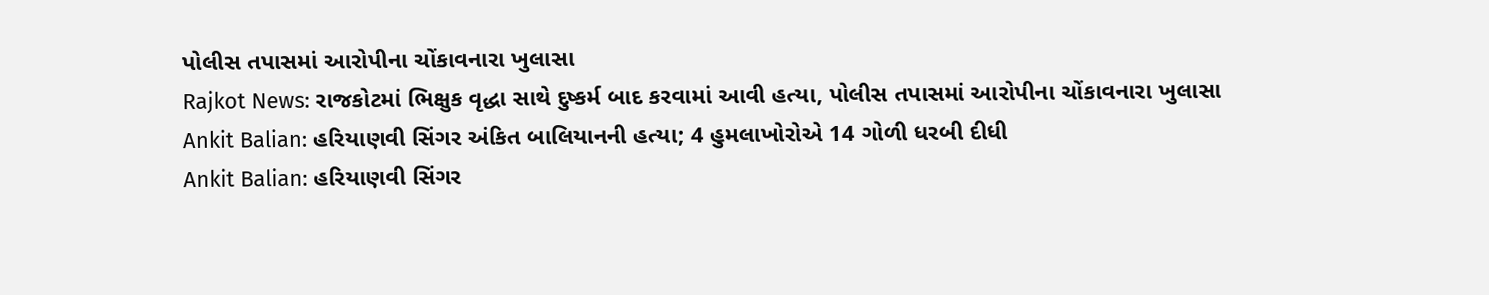પોલીસ તપાસમાં આરોપીના ચોંકાવનારા ખુલાસા
Rajkot News: રાજકોટમાં ભિક્ષુક વૃદ્ધા સાથે દુષ્કર્મ બાદ કરવામાં આવી હત્યા, પોલીસ તપાસમાં આરોપીના ચોંકાવનારા ખુલાસા
Ankit Balian: હરિયાણવી સિંગર અંકિત બાલિયાનની હત્યા; 4 હુમલાખોરોએ 14 ગોળી ધરબી દીધી
Ankit Balian: હરિયાણવી સિંગર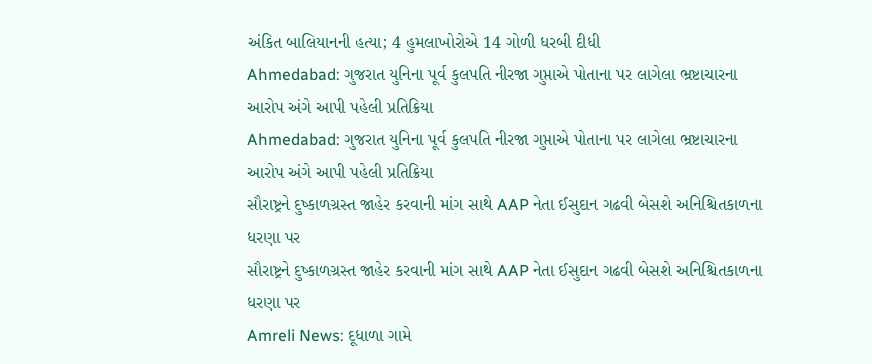અંકિત બાલિયાનની હત્યા; 4 હુમલાખોરોએ 14 ગોળી ધરબી દીધી
Ahmedabad: ગુજરાત યુનિના પૂર્વ કુલપતિ નીરજા ગુપ્તાએ પોતાના પર લાગેલા ભ્રષ્ટાચારના આરોપ અંગે આપી પહેલી પ્રતિક્રિયા
Ahmedabad: ગુજરાત યુનિના પૂર્વ કુલપતિ નીરજા ગુપ્તાએ પોતાના પર લાગેલા ભ્રષ્ટાચારના આરોપ અંગે આપી પહેલી પ્રતિક્રિયા
સૌરાષ્ટ્રને દુષ્કાળગ્રસ્ત જાહેર કરવાની માંગ સાથે AAP નેતા ઈસુદાન ગઢવી બેસશે અનિશ્ચિતકાળના ધરણા પર
સૌરાષ્ટ્રને દુષ્કાળગ્રસ્ત જાહેર કરવાની માંગ સાથે AAP નેતા ઈસુદાન ગઢવી બેસશે અનિશ્ચિતકાળના ધરણા પર
Amreli News: દૂધાળા ગામે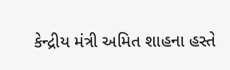કેન્દ્રીય મંત્રી અમિત શાહના હસ્તે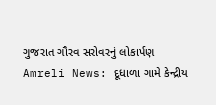ગુજરાત ગૌરવ સરોવરનું લોકાર્પણ
Amreli News: દૂધાળા ગામે કેન્દ્રીય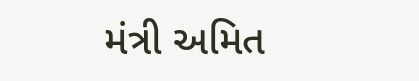મંત્રી અમિત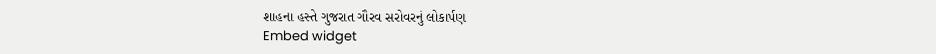શાહના હસ્તે ગુજરાત ગૌરવ સરોવરનું લોકાર્પણ
Embed widget